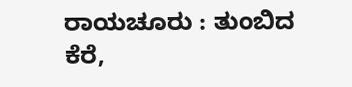ರಾಯಚೂರು : ತುಂಬಿದ ಕೆರೆ,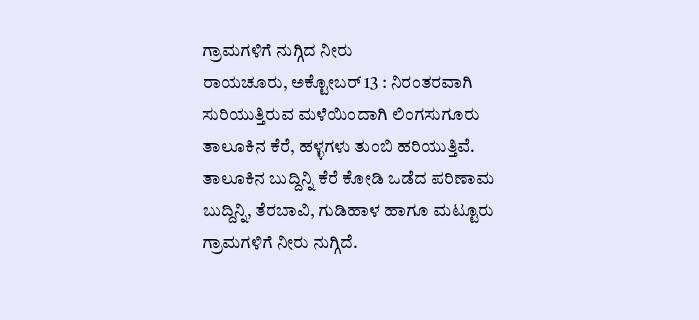ಗ್ರಾಮಗಳಿಗೆ ನುಗ್ಗಿದ ನೀರು
ರಾಯಚೂರು, ಅಕ್ಟೋಬರ್ 13 : ನಿರಂತರವಾಗಿ ಸುರಿಯುತ್ತಿರುವ ಮಳೆಯಿಂದಾಗಿ ಲಿಂಗಸುಗೂರು ತಾಲೂಕಿನ ಕೆರೆ, ಹಳ್ಳಗಳು ತುಂಬಿ ಹರಿಯುತ್ತಿವೆ. ತಾಲೂಕಿನ ಬುದ್ದಿನ್ನಿ ಕೆರೆ ಕೋಡಿ ಒಡೆದ ಪರಿಣಾಮ ಬುದ್ದಿನ್ನಿ, ತೆರಬಾವಿ, ಗುಡಿಹಾಳ ಹಾಗೂ ಮಟ್ಟೂರು ಗ್ರಾಮಗಳಿಗೆ ನೀರು ನುಗ್ಗಿದೆ.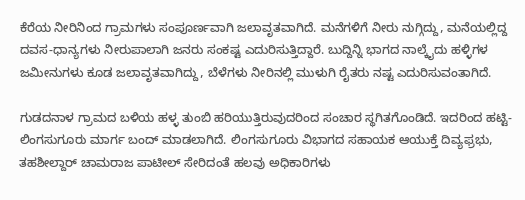ಕೆರೆಯ ನೀರಿನಿಂದ ಗ್ರಾಮಗಳು ಸಂಪೂರ್ಣವಾಗಿ ಜಲಾವೃತವಾಗಿದೆ. ಮನೆಗಳಿಗೆ ನೀರು ನುಗ್ಗಿದ್ದು, ಮನೆಯಲ್ಲಿದ್ದ ದವಸ-ಧಾನ್ಯಗಳು ನೀರುಪಾಲಾಗಿ ಜನರು ಸಂಕಷ್ಟ ಎದುರಿಸುತ್ತಿದ್ದಾರೆ. ಬುದ್ದಿನ್ನಿ ಭಾಗದ ನಾಲ್ಕೈದು ಹಳ್ಳಿಗಳ ಜಮೀನುಗಳು ಕೂಡ ಜಲಾವೃತವಾಗಿದ್ದು, ಬೆಳೆಗಳು ನೀರಿನಲ್ಲಿ ಮುಳುಗಿ ರೈತರು ನಷ್ಟ ಎದುರಿಸುವಂತಾಗಿದೆ.

ಗುಡದನಾಳ ಗ್ರಾಮದ ಬಳಿಯ ಹಳ್ಳ ತುಂಬಿ ಹರಿಯುತ್ತಿರುವುದರಿಂದ ಸಂಚಾರ ಸ್ಥಗಿತಗೊಂಡಿದೆ. ಇದರಿಂದ ಹಟ್ಟಿ-ಲಿಂಗಸುಗೂರು ಮಾರ್ಗ ಬಂದ್ ಮಾಡಲಾಗಿದೆ. ಲಿಂಗಸುಗೂರು ವಿಭಾಗದ ಸಹಾಯಕ ಆಯುಕ್ತೆ ದಿವ್ಯಫ್ರಭು, ತಹಶೀಲ್ದಾರ್ ಚಾಮರಾಜ ಪಾಟೀಲ್ ಸೇರಿದಂತೆ ಹಲವು ಅಧಿಕಾರಿಗಳು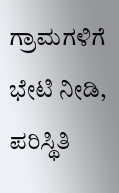ಗ್ರಾಮಗಳಿಗೆ ಭೇಟಿ ನೀಡಿ, ಪರಿಸ್ಥಿತಿ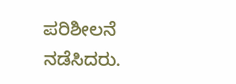ಪರಿಶೀಲನೆ ನಡೆಸಿದರು.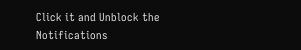Click it and Unblock the Notifications